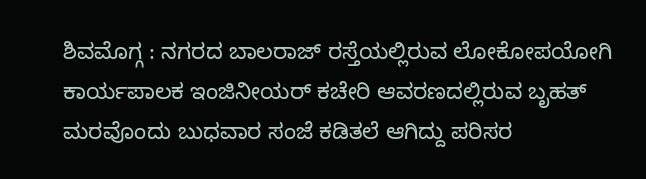ಶಿವಮೊಗ್ಗ : ನಗರದ ಬಾಲರಾಜ್ ರಸ್ತೆಯಲ್ಲಿರುವ ಲೋಕೋಪಯೋಗಿ ಕಾರ್ಯಪಾಲಕ ಇಂಜಿನೀಯರ್ ಕಚೇರಿ ಆವರಣದಲ್ಲಿರುವ ಬೃಹತ್ ಮರವೊಂದು ಬುಧವಾರ ಸಂಜೆ ಕಡಿತಲೆ ಆಗಿದ್ದು ಪರಿಸರ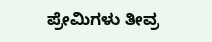ಪ್ರೇಮಿಗಳು ತೀವ್ರ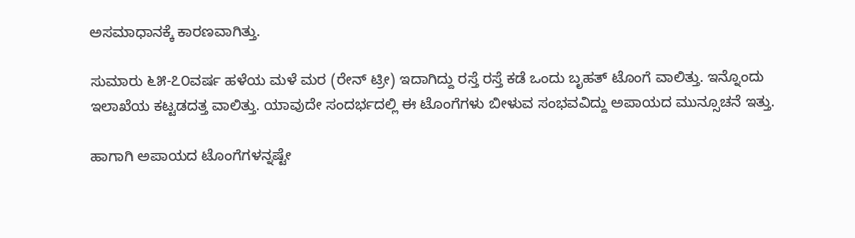ಅಸಮಾಧಾನಕ್ಕೆ ಕಾರಣವಾಗಿತ್ತು.

ಸುಮಾರು ೬೫-೭೦ವರ್ಷ ಹಳೆಯ ಮಳೆ ಮರ (ರೇನ್ ಟ್ರೀ) ಇದಾಗಿದ್ದು ರಸ್ತೆ ರಸ್ತೆ ಕಡೆ ಒಂದು ಬೃಹತ್ ಟೊಂಗೆ ವಾಲಿತ್ತು. ಇನ್ನೊಂದು ಇಲಾಖೆಯ ಕಟ್ಟಡದತ್ತ ವಾಲಿತ್ತು. ಯಾವುದೇ ಸಂದರ್ಭದಲ್ಲಿ ಈ ಟೊಂಗೆಗಳು ಬೀಳುವ ಸಂಭವವಿದ್ದು ಅಪಾಯದ ಮುನ್ಸೂಚನೆ ಇತ್ತು.

ಹಾಗಾಗಿ ಅಪಾಯದ ಟೊಂಗೆಗಳನ್ನಷ್ಟೇ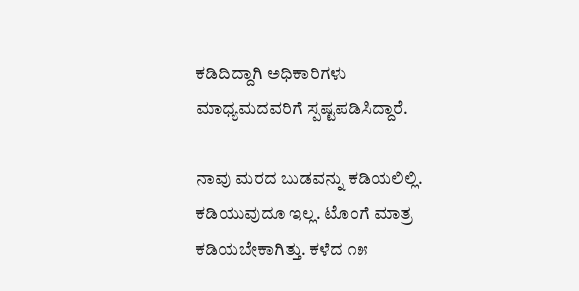ಕಡಿದಿದ್ದಾಗಿ ಅಧಿಕಾರಿಗಳು ಮಾಧ್ಯಮದವರಿಗೆ ಸ್ಪಷ್ಟಪಡಿಸಿದ್ದಾರೆ.

ನಾವು ಮರದ ಬುಡವನ್ನು ಕಡಿಯಲಿಲ್ಲಿ. ಕಡಿಯುವುದೂ ಇಲ್ಲ. ಟೊಂಗೆ ಮಾತ್ರ ಕಡಿಯಬೇಕಾಗಿತ್ತು. ಕಳೆದ ೧೫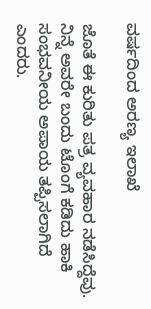ವರ್ಷದಿಂದ ಅರಣ್ಯ ಇಲಾಖೆ

ಜೊತೆ ಈ ಕುರಿತು ಪತ್ರ ವ್ಯವಹಾರ ನಡೆಸಿದ್ದೆವು. ನಿನ್ನೆ ಅವರೇ ಬಂದು ಟೊಂಗೆ ಕಡಿದು ಹಾಕಿ ಸಂಭವನೀಯ ಅಪಾಯ ತಪ್ಪಿಸಲಾಗಿದೆ ಎಂದರು.